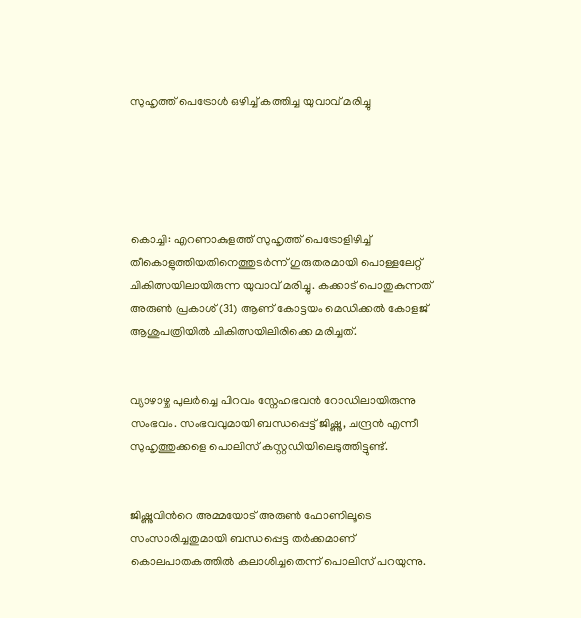സുഹൃത്ത് പെട്രോൾ ഒഴിച്ച് കത്തിച്ച യുവാവ് മരിച്ചു





കൊച്ചി: എറണാകുളത്ത് സുഹൃത്ത് പെട്രോളിഴിച്ച് തീകൊളുത്തിയതിനെത്തുടർന്ന് ഗുരുതരമായി പൊള്ളലേറ്റ് ചികിത്സയിലായിരുന്ന യുവാവ് മരിച്ചു. കക്കാട് പൊതുകുന്നത് അരുൺ പ്രകാശ് (31) ആണ് കോട്ടയം മെഡിക്കൽ കോളജ് ആശുപത്രിയിൽ ചികിത്സയിലിരിക്കെ മരിച്ചത്.


വ്യാഴാഴ്ച പുലർച്ചെ പിറവം സ്നേഹഭവൻ റോഡിലായിരുന്നു സംഭവം. സംഭവവുമായി ബന്ധപ്പെട്ട് ജിഷ്ണു, ചന്ദ്രൻ എന്നീ സുഹൃത്തുക്കളെ പൊലിസ് കസ്റ്റഡിയിലെടുത്തിട്ടുണ്ട്.


ജിഷ്ണുവിന്‍റെ അമ്മയോട് അരുൺ ഫോണിലൂടെ സംസാരിച്ചതുമായി ബന്ധപ്പെട്ട തർക്കമാണ് കൊലപാതകത്തിൽ കലാശിച്ചതെന്ന് പൊലിസ് പറയുന്നു.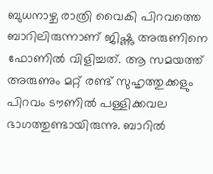ബുധനാഴ്ച രാത്രി വൈകി പിറവത്തെ ബാറിലിരുന്നാണ് ജിഷ്ണു അരുണിനെ ഫോണിൽ വിളിച്ചത്. ആ സമയത്ത് അരുണും മറ്റ് രണ്ട് സുഹൃത്തുക്കളും പിറവം ടൗണിൽ പള്ളിക്കവല ഭാഗത്തുണ്ടായിരുന്നു. ബാറിൽ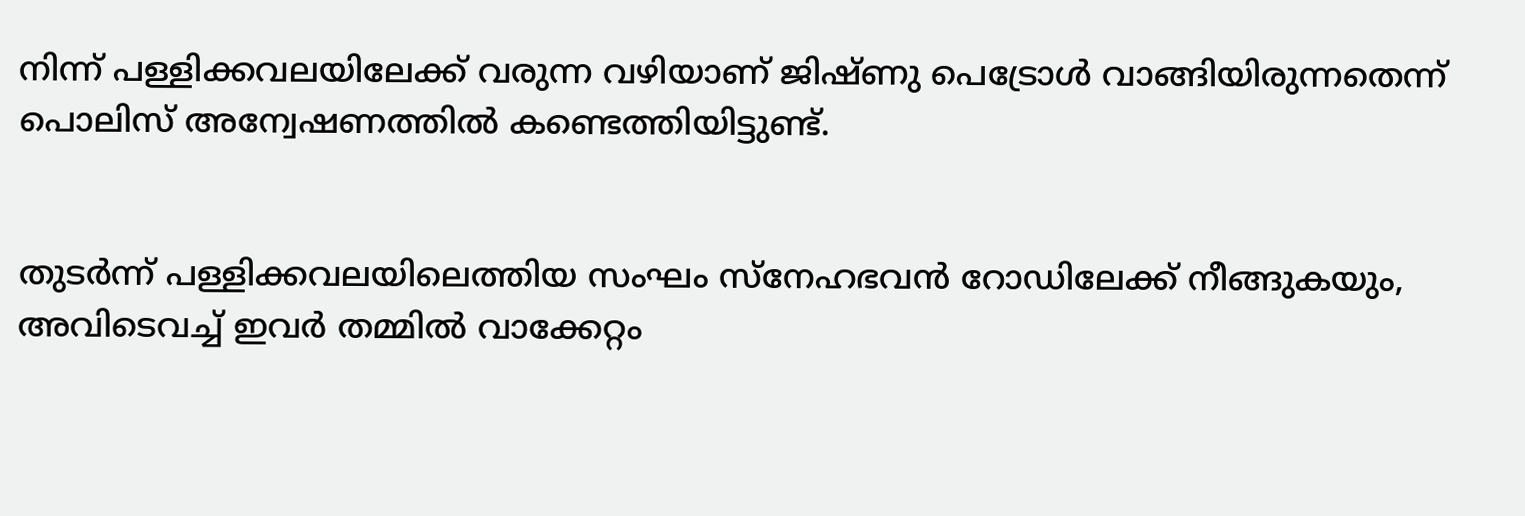നിന്ന് പള്ളിക്കവലയിലേക്ക് വരുന്ന വഴിയാണ് ജിഷ്ണു പെട്രോൾ വാങ്ങിയിരുന്നതെന്ന് പൊലിസ് അന്വേഷണത്തിൽ കണ്ടെത്തിയിട്ടുണ്ട്.


തുടർന്ന് പള്ളിക്കവലയിലെത്തിയ സംഘം സ്നേഹഭവൻ റോഡിലേക്ക് നീങ്ങുകയും, അവിടെവച്ച് ഇവർ തമ്മിൽ വാക്കേറ്റം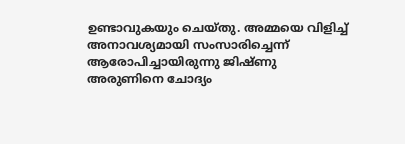ഉണ്ടാവുകയും ചെയ്തു. അമ്മയെ വിളിച്ച് അനാവശ്യമായി സംസാരിച്ചെന്ന് ആരോപിച്ചായിരുന്നു ജിഷ്ണു അരുണിനെ ചോദ്യം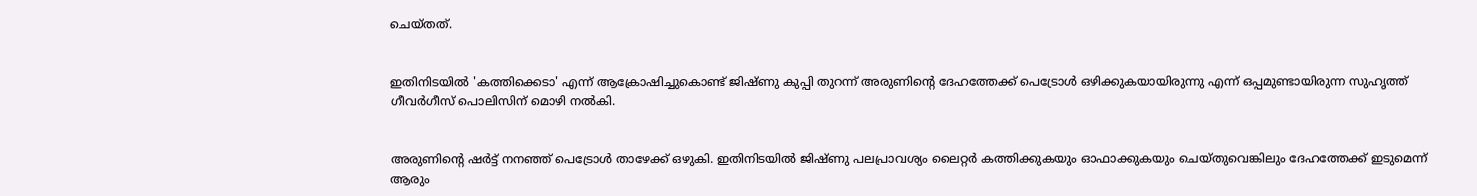ചെയ്തത്.


ഇതിനിടയിൽ 'കത്തിക്കെടാ' എന്ന് ആക്രോഷിച്ചുകൊണ്ട് ജിഷ്ണു കുപ്പി തുറന്ന് അരുണിന്‍റെ ദേഹത്തേക്ക് പെട്രോൾ ഒഴിക്കുകയായിരുന്നു എന്ന് ഒപ്പമുണ്ടായിരുന്ന സുഹൃത്ത് ഗീവർഗീസ് പൊലിസിന് മൊഴി നൽകി.


അരുണിന്‍റെ ഷർട്ട് നനഞ്ഞ് പെട്രോൾ താഴേക്ക് ഒഴുകി. ഇതിനിടയിൽ ജിഷ്ണു പലപ്രാവശ്യം ലൈറ്റർ കത്തിക്കുകയും ഓഫാക്കുകയും ചെയ്തുവെങ്കിലും ദേഹത്തേക്ക് ഇടുമെന്ന് ആരും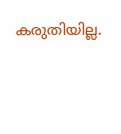കരുതിയില്ല.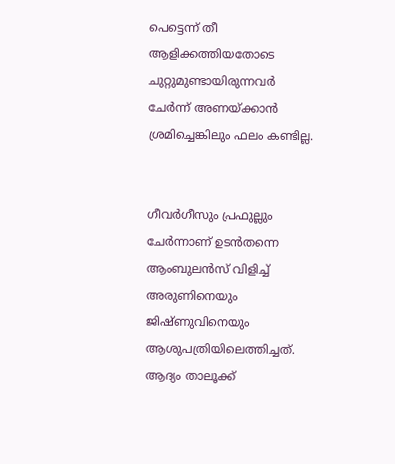പെട്ടെന്ന് തീ ആളിക്കത്തിയതോടെ ചുറ്റുമുണ്ടായിരുന്നവർ ചേർന്ന് അണയ്ക്കാൻ ശ്രമിച്ചെങ്കിലും ഫലം കണ്ടില്ല.


ഗീവർഗീസും പ്രഫുല്ലും ചേർന്നാണ് ഉടൻതന്നെ ആംബുലൻസ് വിളിച്ച് അരുണിനെയും ജിഷ്ണുവിനെയും ആശുപത്രിയിലെത്തിച്ചത്. ആദ്യം താലൂക്ക്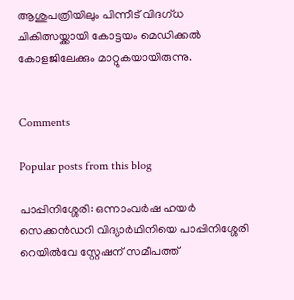ആശുപത്രിയിലും പിന്നീട് വിദഗ്ധ ചികിത്സയ്ക്കായി കോട്ടയം മെഡിക്കൽ കോളജിലേക്കും മാറ്റുകയായിരുന്നു.


Comments

Popular posts from this blog

പാപ്പിനിശ്ശേരി: ഒന്നാംവർഷ ഹയർ സെക്കൻഡറി വിദ്യാർഥിനിയെ പാപ്പിനിശ്ശേരി റെയിൽവേ സ്റ്റേഷന് സമീപത്ത്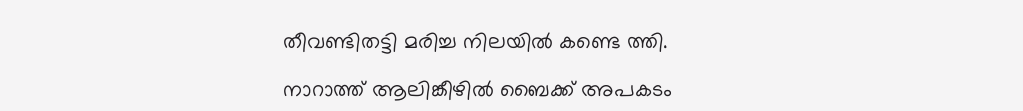തീവണ്ടിതട്ടി മരിച്ച നിലയിൽ കണ്ടെ ത്തി.

നാറാത്ത് ആലിങ്കീഴിൽ ബൈക്ക് അപകടം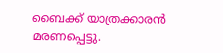ബൈക്ക് യാത്രക്കാരൻ മരണപ്പെട്ടു.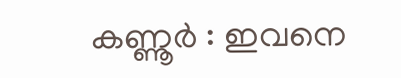കണ്ണൂർ : ഇവനെ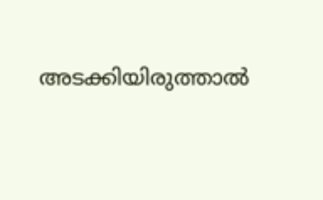അടക്കിയിരുത്താൽ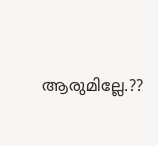ആരുമില്ലേ.??